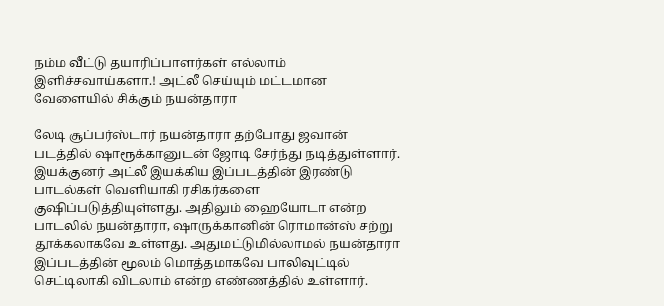நம்ம வீட்டு தயாரிப்பாளர்கள் எல்லாம் இளிச்சவாய்களா.! அட்லீ செய்யும் மட்டமான வேளையில் சிக்கும் நயன்தாரா

லேடி சூப்பர்ஸ்டார் நயன்தாரா தற்போது ஜவான் படத்தில் ஷாரூக்கானுடன் ஜோடி சேர்ந்து நடித்துள்ளார். இயக்குனர் அட்லீ இயக்கிய இப்படத்தின் இரண்டு பாடல்கள் வெளியாகி ரசிகர்களை குஷிப்படுத்தியுள்ளது. அதிலும் ஹையோடா என்ற பாடலில் நயன்தாரா, ஷாருக்கானின் ரொமான்ஸ் சற்று தூக்கலாகவே உள்ளது. அதுமட்டுமில்லாமல் நயன்தாரா இப்படத்தின் மூலம் மொத்தமாகவே பாலிவுட்டில் செட்டிலாகி விடலாம் என்ற எண்ணத்தில் உள்ளார்.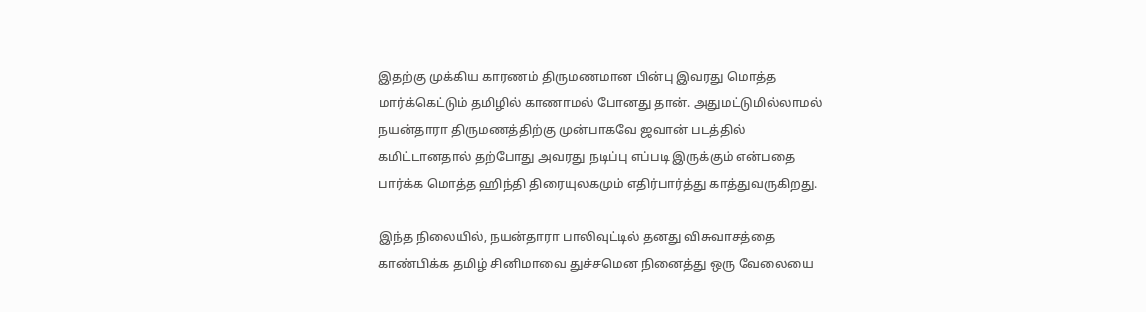இதற்கு முக்கிய காரணம் திருமணமான பின்பு இவரது மொத்த மார்க்கெட்டும் தமிழில் காணாமல் போனது தான். அதுமட்டுமில்லாமல் நயன்தாரா திருமணத்திற்கு முன்பாகவே ஜவான் படத்தில் கமிட்டானதால் தற்போது அவரது நடிப்பு எப்படி இருக்கும் என்பதை பார்க்க மொத்த ஹிந்தி திரையுலகமும் எதிர்பார்த்து காத்துவருகிறது.

இந்த நிலையில், நயன்தாரா பாலிவுட்டில் தனது விசுவாசத்தை காண்பிக்க தமிழ் சினிமாவை துச்சமென நினைத்து ஒரு வேலையை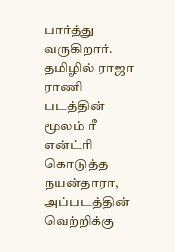பார்த்து வருகிறார். தமிழில் ராஜா ராணி படத்தின் மூலம் ரீ என்ட்ரி கொடுத்த நயன்தாரா, அப்படத்தின் வெற்றிக்கு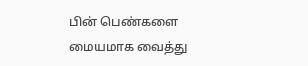பின் பெண்களை மையமாக வைத்து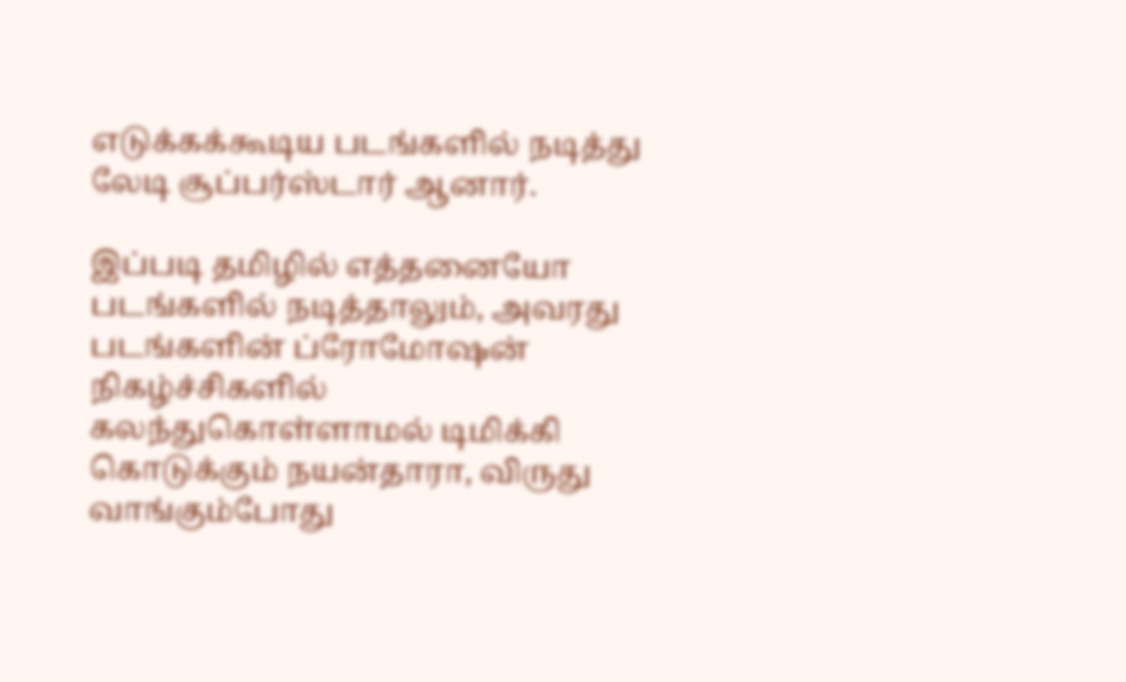எடுக்கக்கூடிய படங்களில் நடித்து லேடி சூப்பர்ஸ்டார் ஆனார்.

இப்படி தமிழில் எத்தனையோ படங்களில் நடித்தாலும், அவரது படங்களின் ப்ரோமோஷன் நிகழ்ச்சிகளில் கலந்துகொள்ளாமல் டிமிக்கி கொடுக்கும் நயன்தாரா, விருது வாங்கும்போது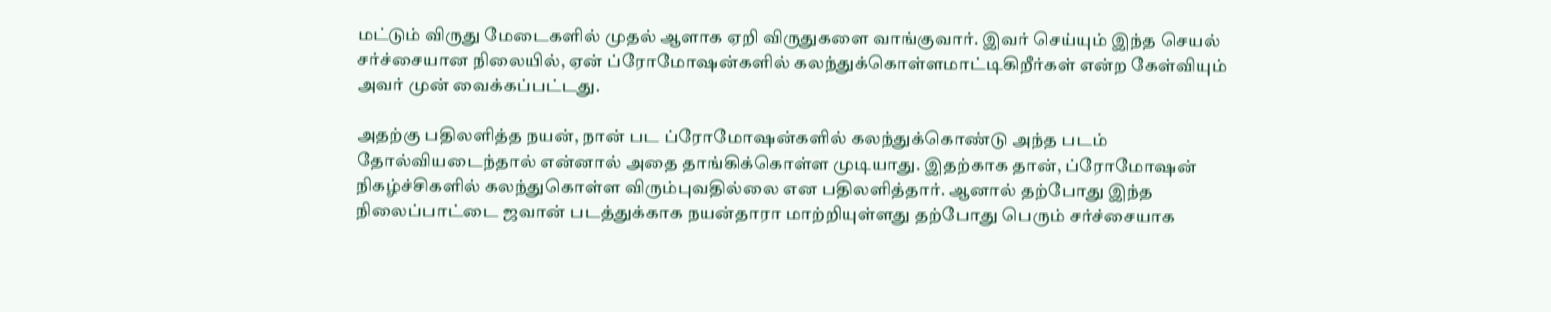மட்டும் விருது மேடைகளில் முதல் ஆளாக ஏறி விருதுகளை வாங்குவார். இவர் செய்யும் இந்த செயல் சர்ச்சையான நிலையில், ஏன் ப்ரோமோஷன்களில் கலந்துக்கொள்ளமாட்டிகிறீர்கள் என்ற கேள்வியும் அவர் முன் வைக்கப்பட்டது.

அதற்கு பதிலளித்த நயன், நான் பட ப்ரோமோஷன்களில் கலந்துக்கொண்டு அந்த படம் தோல்வியடைந்தால் என்னால் அதை தாங்கிக்கொள்ள முடியாது. இதற்காக தான், ப்ரோமோஷன் நிகழ்ச்சிகளில் கலந்துகொள்ள விரும்புவதில்லை என பதிலளித்தார். ஆனால் தற்போது இந்த நிலைப்பாட்டை ஜவான் படத்துக்காக நயன்தாரா மாற்றியுள்ளது தற்போது பெரும் சர்ச்சையாக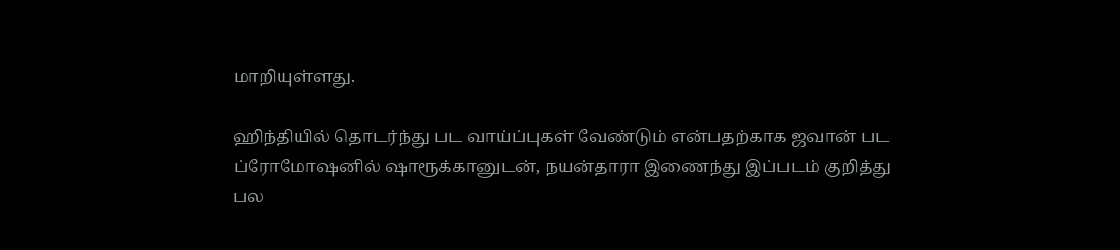மாறியுள்ளது.

ஹிந்தியில் தொடர்ந்து பட வாய்ப்புகள் வேண்டும் என்பதற்காக ஜவான் பட ப்ரோமோஷனில் ஷாரூக்கானுடன், நயன்தாரா இணைந்து இப்படம் குறித்து பல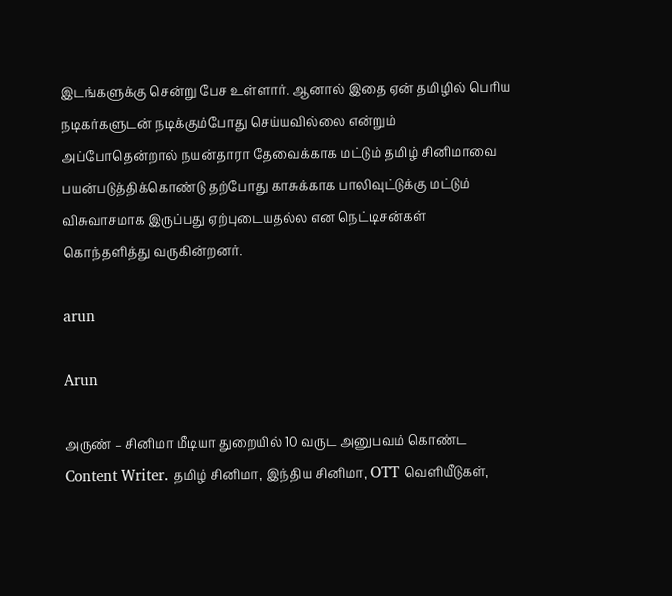இடங்களுக்கு சென்று பேச உள்ளார். ஆனால் இதை ஏன் தமிழில் பெரிய நடிகர்களுடன் நடிக்கும்போது செய்யவில்லை என்றும் அப்போதென்றால் நயன்தாரா தேவைக்காக மட்டும் தமிழ் சினிமாவை பயன்படுத்திக்கொண்டு தற்போது காசுக்காக பாலிவுட்டுக்கு மட்டும் விசுவாசமாக இருப்பது ஏற்புடையதல்ல என நெட்டிசன்கள் கொந்தளித்து வருகின்றனர்.

arun

Arun

அருண் – சினிமா மீடியா துறையில் 10 வருட அனுபவம் கொண்ட Content Writer. தமிழ் சினிமா, இந்திய சினிமா, OTT வெளியீடுகள்,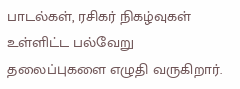பாடல்கள், ரசிகர் நிகழ்வுகள் உள்ளிட்ட பல்வேறு தலைப்புகளை எழுதி வருகிறார்.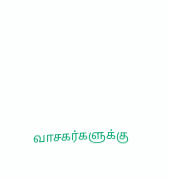வாசகர்களுக்கு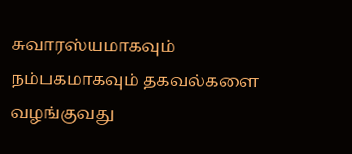சுவாரஸ்யமாகவும் நம்பகமாகவும் தகவல்களை வழங்குவது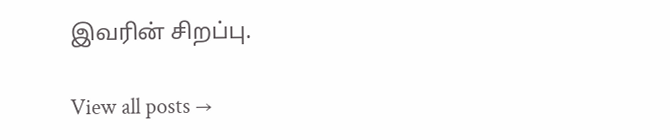இவரின் சிறப்பு.

View all posts →